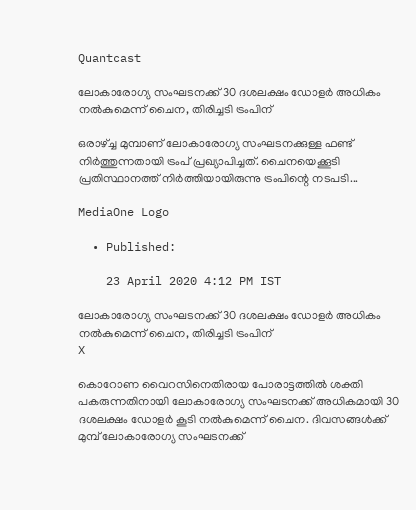Quantcast

ലോകാരോഗ്യ സംഘടനക്ക് 30 ദശലക്ഷം ഡോളര്‍ അധികം നല്‍കുമെന്ന് ചൈന, തിരിച്ചടി ട്രംപിന്

ഒരാഴ്ച്ച മുമ്പാണ് ലോകാരോഗ്യ സംഘടനക്കുള്ള ഫണ്ട് നിര്‍ത്തുന്നതായി ട്രംപ് പ്രഖ്യാപിച്ചത്. ചൈനയെക്കൂടി പ്രതിസ്ഥാനത്ത് നിര്‍ത്തിയായിരുന്നു ട്രംപിന്റെ നടപടി...

MediaOne Logo

  • Published:

    23 April 2020 4:12 PM IST

ലോകാരോഗ്യ സംഘടനക്ക് 30 ദശലക്ഷം ഡോളര്‍ അധികം നല്‍കുമെന്ന് ചൈന, തിരിച്ചടി ട്രംപിന്
X

കൊറോണ വൈറസിനെതിരായ പോരാട്ടത്തില്‍ ശക്തി പകരുന്നതിനായി ലോകാരോഗ്യ സംഘടനക്ക് അധികമായി 30 ദശലക്ഷം ഡോളര്‍ കൂടി നല്‍കുമെന്ന് ചൈന. ദിവസങ്ങള്‍ക്ക് മുമ്പ് ലോകാരോഗ്യ സംഘടനക്ക്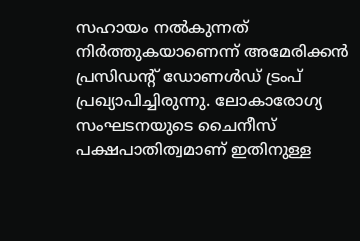സഹായം നല്‍കുന്നത് നിര്‍ത്തുകയാണെന്ന് അമേരിക്കന്‍ പ്രസിഡന്റ് ഡോണള്‍ഡ് ട്രംപ് പ്രഖ്യാപിച്ചിരുന്നു. ലോകാരോഗ്യ സംഘടനയുടെ ചൈനീസ് പക്ഷപാതിത്വമാണ് ഇതിനുള്ള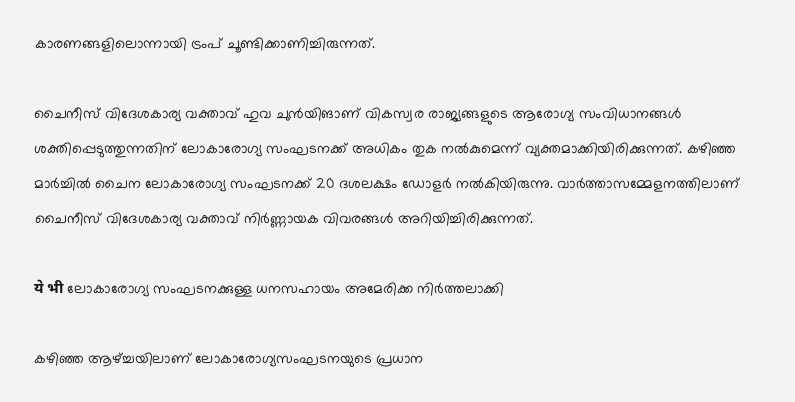കാരണങ്ങളിലൊന്നായി ട്രംപ് ചൂണ്ടിക്കാണിച്ചിരുന്നത്.

ചൈനീസ് വിദേശകാര്യ വക്താവ് ഹുവ ചുന്‍യിങാണ് വികസ്വര രാജ്യങ്ങളുടെ ആരോഗ്യ സംവിധാനങ്ങള്‍ ശക്തിപ്പെടുത്തുന്നതിന് ലോകാരോഗ്യ സംഘടനക്ക് അധികം തുക നല്‍കുമെന്ന് വ്യക്തമാക്കിയിരിക്കുന്നത്. കഴിഞ്ഞ മാര്‍ച്ചില്‍ ചൈന ലോകാരോഗ്യ സംഘടനക്ക് 20 ദശലക്ഷം ഡോളര്‍ നല്‍കിയിരുന്നു. വാര്‍ത്താസമ്മേളനത്തിലാണ് ചൈനീസ് വിദേശകാര്യ വക്താവ് നിര്‍ണ്ണായക വിവരങ്ങള്‍ അറിയിച്ചിരിക്കുന്നത്.

ये भी ലോകാരോഗ്യ സംഘടനക്കുള്ള ധനസഹായം അമേരിക്ക നിര്‍‌ത്തലാക്കി

കഴിഞ്ഞ ആഴ്ച്ചയിലാണ് ലോകാരോഗ്യസംഘടനയുടെ പ്രധാന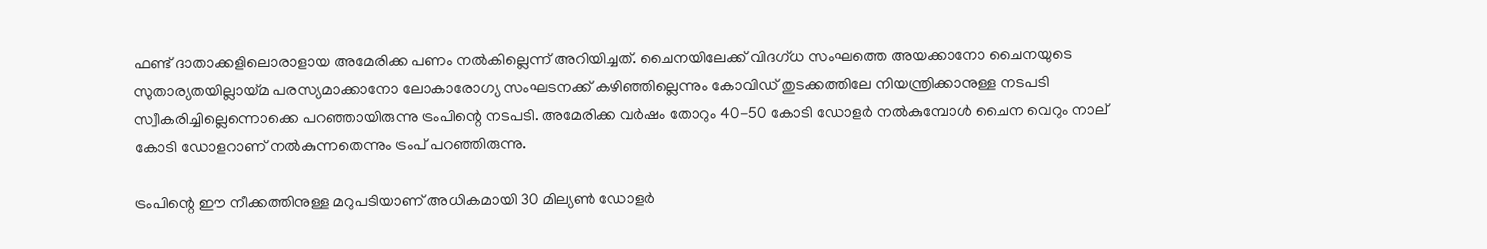ഫണ്ട് ദാതാക്കളിലൊരാളായ അമേരിക്ക പണം നല്‍കില്ലെന്ന് അറിയിച്ചത്. ചൈനയിലേക്ക് വിദഗ്ധ സംഘത്തെ അയക്കാനോ ചൈനയുടെ സുതാര്യതയില്ലായ്മ പരസ്യമാക്കാനോ ലോകാരോഗ്യ സംഘടനക്ക് കഴിഞ്ഞില്ലെന്നും കോവിഡ് തുടക്കത്തിലേ നിയന്ത്രിക്കാനുള്ള നടപടി സ്വീകരിച്ചില്ലെന്നൊക്കെ പറഞ്ഞായിരുന്നു ട്രംപിന്റെ നടപടി. അമേരിക്ക വര്‍ഷം തോറും 40-50 കോടി ഡോളര്‍ നല്‍കുമ്പോള്‍ ചൈന വെറും നാല് കോടി ഡോളറാണ് നല്‍കുന്നതെന്നും ട്രംപ് പറഞ്ഞിരുന്നു.

ട്രംപിന്റെ ഈ നീക്കത്തിനുള്ള മറുപടിയാണ് അധികമായി 30 മില്യണ്‍ ഡോളര്‍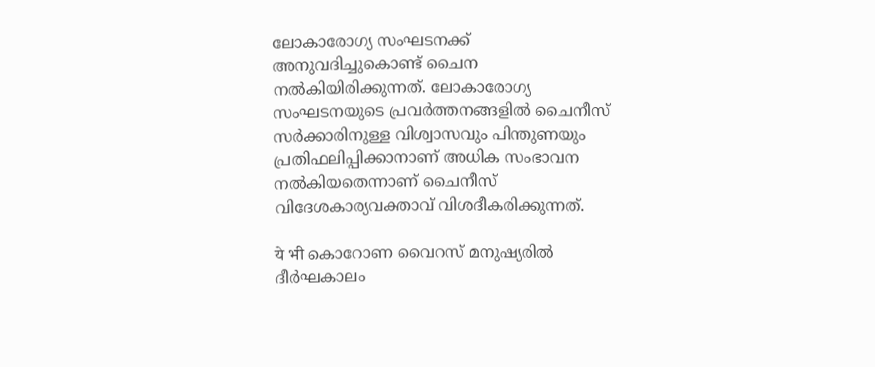ലോകാരോഗ്യ സംഘടനക്ക് അനുവദിച്ചുകൊണ്ട് ചൈന നല്‍കിയിരിക്കുന്നത്. ലോകാരോഗ്യ സംഘടനയുടെ പ്രവര്‍ത്തനങ്ങളില്‍ ചൈനീസ് സര്‍ക്കാരിനുള്ള വിശ്വാസവും പിന്തുണയും പ്രതിഫലിപ്പിക്കാനാണ് അധിക സംഭാവന നല്‍കിയതെന്നാണ് ചൈനീസ് വിദേശകാര്യവക്താവ് വിശദീകരിക്കുന്നത്.

ये भी കൊറോണ വൈറസ് മനുഷ്യരില്‍ ദീര്‍ഘകാലം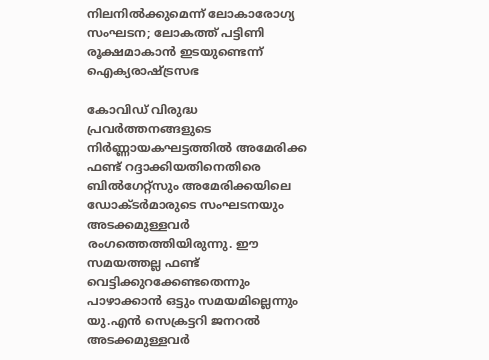നിലനില്‍ക്കുമെന്ന് ലോകാരോഗ്യ സംഘടന; ലോകത്ത് പട്ടിണി രൂക്ഷമാകാന്‍ ഇടയുണ്ടെന്ന് ഐക്യരാഷ്ട്രസഭ

കോവിഡ് വിരുദ്ധ പ്രവര്‍ത്തനങ്ങളുടെ നിര്‍ണ്ണായകഘട്ടത്തില്‍ അമേരിക്ക ഫണ്ട് റദ്ദാക്കിയതിനെതിരെ ബില്‍ഗേറ്റ്‌സും അമേരിക്കയിലെ ഡോക്ടര്‍മാരുടെ സംഘടനയും അടക്കമുള്ളവര്‍ രംഗത്തെത്തിയിരുന്നു. ഈ സമയത്തല്ല ഫണ്ട് വെട്ടിക്കുറക്കേണ്ടതെന്നും പാഴാക്കാന്‍ ഒട്ടും സമയമില്ലെന്നും യു.എന്‍ സെക്രട്ടറി ജനറല്‍ അടക്കമുള്ളവര്‍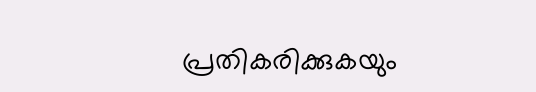പ്രതികരിക്കുകയും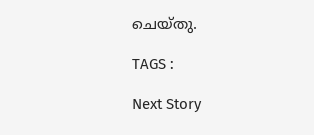ചെയ്തു.

TAGS :

Next Story